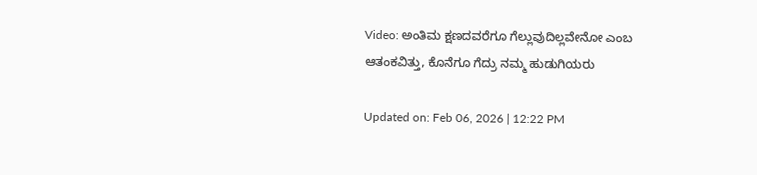Video: ಅಂತಿಮ ಕ್ಷಣದವರೆಗೂ ಗೆಲ್ಲುವುದಿಲ್ಲವೇನೋ ಎಂಬ ಆತಂಕವಿತ್ತು, ಕೊನೆಗೂ ಗೆದ್ರು ನಮ್ಮ ಹುಡುಗಿಯರು

Updated on: Feb 06, 2026 | 12:22 PM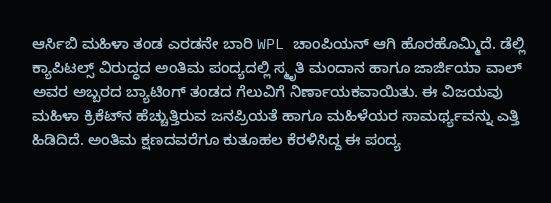ಆರ್ಸಿಬಿ ಮಹಿಳಾ ತಂಡ ಎರಡನೇ ಬಾರಿ WPL ಚಾಂಪಿಯನ್ ಆಗಿ ಹೊರಹೊಮ್ಮಿದೆ. ಡೆಲ್ಲಿ ಕ್ಯಾಪಿಟಲ್ಸ್ ವಿರುದ್ಧದ ಅಂತಿಮ ಪಂದ್ಯದಲ್ಲಿ ಸ್ಮೃತಿ ಮಂದಾನ ಹಾಗೂ ಜಾರ್ಜಿಯಾ ವಾಲ್ ಅವರ ಅಬ್ಬರದ ಬ್ಯಾಟಿಂಗ್ ತಂಡದ ಗೆಲುವಿಗೆ ನಿರ್ಣಾಯಕವಾಯಿತು. ಈ ವಿಜಯವು ಮಹಿಳಾ ಕ್ರಿಕೆಟ್‌ನ ಹೆಚ್ಚುತ್ತಿರುವ ಜನಪ್ರಿಯತೆ ಹಾಗೂ ಮಹಿಳೆಯರ ಸಾಮರ್ಥ್ಯವನ್ನು ಎತ್ತಿ ಹಿಡಿದಿದೆ. ಅಂತಿಮ ಕ್ಷಣದವರೆಗೂ ಕುತೂಹಲ ಕೆರಳಿಸಿದ್ದ ಈ ಪಂದ್ಯ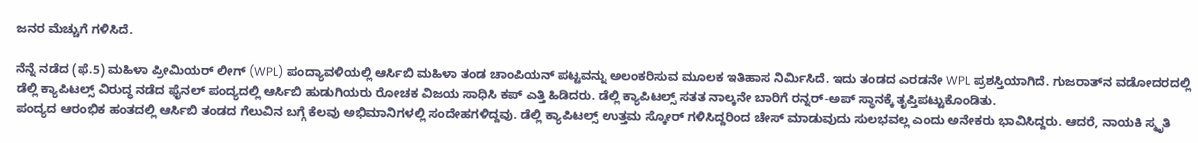ಜನರ ಮೆಚ್ಚುಗೆ ಗಳಿಸಿದೆ.

ನೆನ್ನೆ ನಡೆದ (ಫೆ.5) ಮಹಿಳಾ ಪ್ರೀಮಿಯರ್ ಲೀಗ್ (WPL) ಪಂದ್ಯಾವಳಿಯಲ್ಲಿ ಆರ್ಸಿಬಿ ಮಹಿಳಾ ತಂಡ ಚಾಂಪಿಯನ್ ಪಟ್ಟವನ್ನು ಅಲಂಕರಿಸುವ ಮೂಲಕ ಇತಿಹಾಸ ನಿರ್ಮಿಸಿದೆ. ಇದು ತಂಡದ ಎರಡನೇ WPL ಪ್ರಶಸ್ತಿಯಾಗಿದೆ. ಗುಜರಾತ್‌ನ ವಡೋದರದಲ್ಲಿ ಡೆಲ್ಲಿ ಕ್ಯಾಪಿಟಲ್ಸ್ ವಿರುದ್ಧ ನಡೆದ ಫೈನಲ್ ಪಂದ್ಯದಲ್ಲಿ ಆರ್ಸಿಬಿ ಹುಡುಗಿಯರು ರೋಚಕ ವಿಜಯ ಸಾಧಿಸಿ ಕಪ್ ಎತ್ತಿ ಹಿಡಿದರು. ಡೆಲ್ಲಿ ಕ್ಯಾಪಿಟಲ್ಸ್ ಸತತ ನಾಲ್ಕನೇ ಬಾರಿಗೆ ರನ್ನರ್-ಅಪ್ ಸ್ಥಾನಕ್ಕೆ ತೃಪ್ತಿಪಟ್ಟುಕೊಂಡಿತು.
ಪಂದ್ಯದ ಆರಂಭಿಕ ಹಂತದಲ್ಲಿ ಆರ್ಸಿಬಿ ತಂಡದ ಗೆಲುವಿನ ಬಗ್ಗೆ ಕೆಲವು ಅಭಿಮಾನಿಗಳಲ್ಲಿ ಸಂದೇಹಗಳಿದ್ದವು. ಡೆಲ್ಲಿ ಕ್ಯಾಪಿಟಲ್ಸ್ ಉತ್ತಮ ಸ್ಕೋರ್ ಗಳಿಸಿದ್ದರಿಂದ ಚೇಸ್ ಮಾಡುವುದು ಸುಲಭವಲ್ಲ ಎಂದು ಅನೇಕರು ಭಾವಿಸಿದ್ದರು. ಆದರೆ, ನಾಯಕಿ ಸ್ಮೃತಿ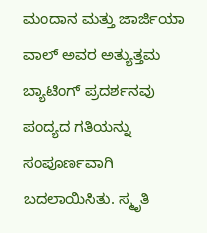ಮಂದಾನ ಮತ್ತು ಜಾರ್ಜಿಯಾ ವಾಲ್ ಅವರ ಅತ್ಯುತ್ತಮ ಬ್ಯಾಟಿಂಗ್ ಪ್ರದರ್ಶನವು ಪಂದ್ಯದ ಗತಿಯನ್ನು ಸಂಪೂರ್ಣವಾಗಿ ಬದಲಾಯಿಸಿತು. ಸ್ಮೃತಿ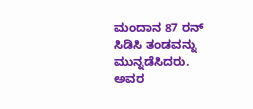ಮಂದಾನ 87 ರನ್ ಸಿಡಿಸಿ ತಂಡವನ್ನು ಮುನ್ನಡೆಸಿದರು. ಅವರ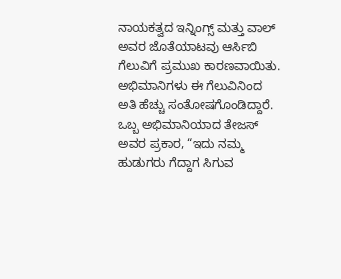ನಾಯಕತ್ವದ ಇನ್ನಿಂಗ್ಸ್ ಮತ್ತು ವಾಲ್ ಅವರ ಜೊತೆಯಾಟವು ಆರ್ಸಿಬಿ ಗೆಲುವಿಗೆ ಪ್ರಮುಖ ಕಾರಣವಾಯಿತು. ಅಭಿಮಾನಿಗಳು ಈ ಗೆಲುವಿನಿಂದ ಅತಿ ಹೆಚ್ಚು ಸಂತೋಷಗೊಂಡಿದ್ದಾರೆ. ಒಬ್ಬ ಅಭಿಮಾನಿಯಾದ ತೇಜಸ್ ಅವರ ಪ್ರಕಾರ, “ಇದು ನಮ್ಮ ಹುಡುಗರು ಗೆದ್ದಾಗ ಸಿಗುವ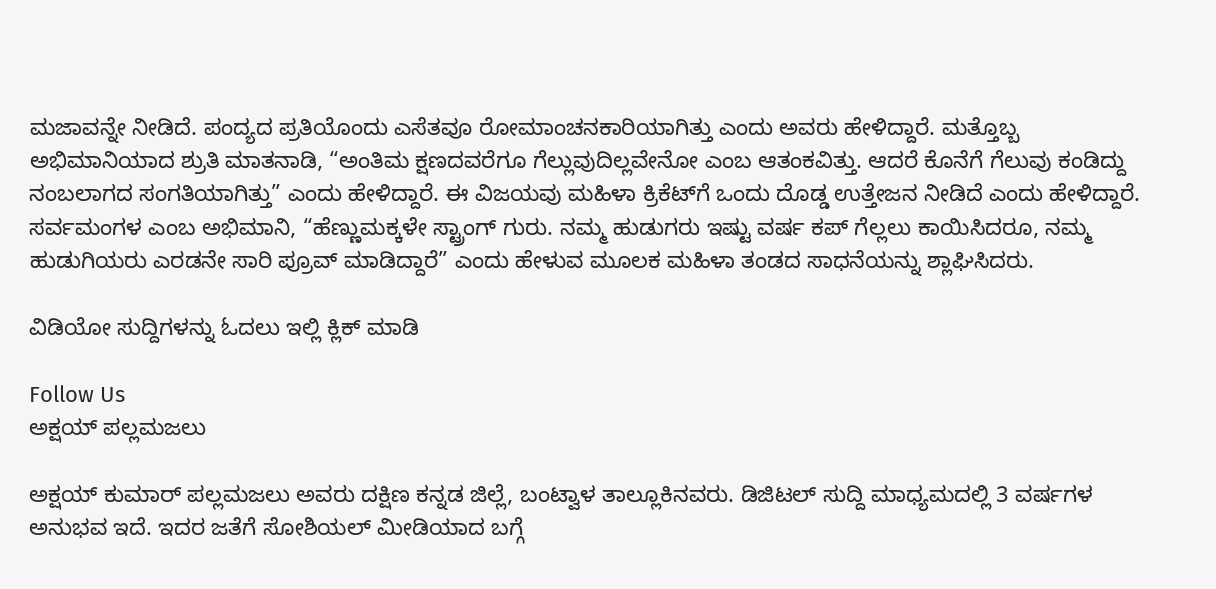ಮಜಾವನ್ನೇ ನೀಡಿದೆ. ಪಂದ್ಯದ ಪ್ರತಿಯೊಂದು ಎಸೆತವೂ ರೋಮಾಂಚನಕಾರಿಯಾಗಿತ್ತು ಎಂದು ಅವರು ಹೇಳಿದ್ದಾರೆ. ಮತ್ತೊಬ್ಬ ಅಭಿಮಾನಿಯಾದ ಶ್ರುತಿ ಮಾತನಾಡಿ, “ಅಂತಿಮ ಕ್ಷಣದವರೆಗೂ ಗೆಲ್ಲುವುದಿಲ್ಲವೇನೋ ಎಂಬ ಆತಂಕವಿತ್ತು. ಆದರೆ ಕೊನೆಗೆ ಗೆಲುವು ಕಂಡಿದ್ದು ನಂಬಲಾಗದ ಸಂಗತಿಯಾಗಿತ್ತು” ಎಂದು ಹೇಳಿದ್ದಾರೆ. ಈ ವಿಜಯವು ಮಹಿಳಾ ಕ್ರಿಕೆಟ್‌ಗೆ ಒಂದು ದೊಡ್ಡ ಉತ್ತೇಜನ ನೀಡಿದೆ ಎಂದು ಹೇಳಿದ್ದಾರೆ. ಸರ್ವಮಂಗಳ ಎಂಬ ಅಭಿಮಾನಿ, “ಹೆಣ್ಣುಮಕ್ಕಳೇ ಸ್ಟ್ರಾಂಗ್ ಗುರು. ನಮ್ಮ ಹುಡುಗರು ಇಷ್ಟು ವರ್ಷ ಕಪ್ ಗೆಲ್ಲಲು ಕಾಯಿಸಿದರೂ, ನಮ್ಮ ಹುಡುಗಿಯರು ಎರಡನೇ ಸಾರಿ ಪ್ರೂವ್ ಮಾಡಿದ್ದಾರೆ” ಎಂದು ಹೇಳುವ ಮೂಲಕ ಮಹಿಳಾ ತಂಡದ ಸಾಧನೆಯನ್ನು ಶ್ಲಾಘಿಸಿದರು.

ವಿಡಿಯೋ ಸುದ್ದಿಗಳನ್ನು ಓದಲು ಇಲ್ಲಿ ಕ್ಲಿಕ್ ಮಾಡಿ

Follow Us
ಅಕ್ಷಯ್ ಪಲ್ಲಮಜಲು

ಅಕ್ಷಯ್ ಕುಮಾರ್ ಪಲ್ಲಮಜಲು ಅವರು ದಕ್ಷಿಣ ಕನ್ನಡ ಜಿಲ್ಲೆ, ಬಂಟ್ವಾಳ ತಾಲ್ಲೂಕಿನವರು. ಡಿಜಿಟಲ್ ಸುದ್ದಿ ಮಾಧ್ಯಮದಲ್ಲಿ 3 ವರ್ಷಗಳ ಅನುಭವ ಇದೆ. ಇದರ ಜತೆಗೆ ಸೋಶಿಯಲ್ ಮೀಡಿಯಾದ ಬಗ್ಗೆ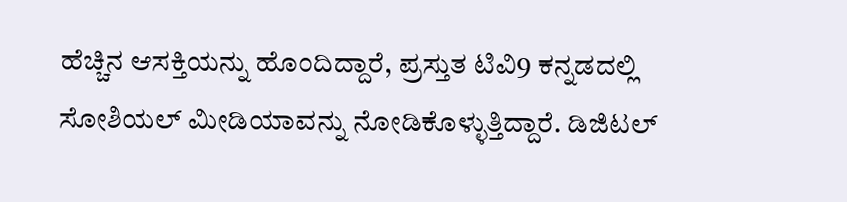ಹೆಚ್ಚಿನ ಆಸಕ್ತಿಯನ್ನು ಹೊಂದಿದ್ದಾರೆ, ಪ್ರಸ್ತುತ ಟಿವಿ9 ಕನ್ನಡದಲ್ಲಿ ಸೋಶಿಯಲ್ ಮೀಡಿಯಾವನ್ನು ನೋಡಿಕೊಳ್ಳುತ್ತಿದ್ದಾರೆ. ಡಿಜಿಟಲ್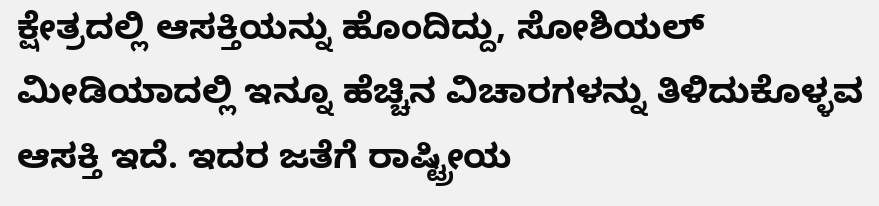ಕ್ಷೇತ್ರದಲ್ಲಿ ಆಸಕ್ತಿಯನ್ನು ಹೊಂದಿದ್ದು, ಸೋಶಿಯಲ್ ಮೀಡಿಯಾದಲ್ಲಿ ಇನ್ನೂ ಹೆಚ್ಚಿನ ವಿಚಾರಗಳನ್ನು ತಿಳಿದುಕೊಳ್ಳವ ಆಸಕ್ತಿ ಇದೆ. ಇದರ ಜತೆಗೆ ರಾಷ್ಟ್ರೀಯ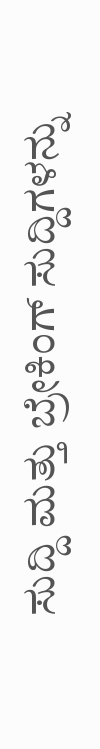ಸುದ್ದಿ ಮತ್ತು ಬ್ರೇಕಿಂಗ್ ಸುದ್ದಿಗಳನ್ನು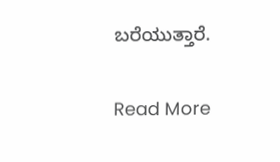ಬರೆಯುತ್ತಾರೆ.

Read More